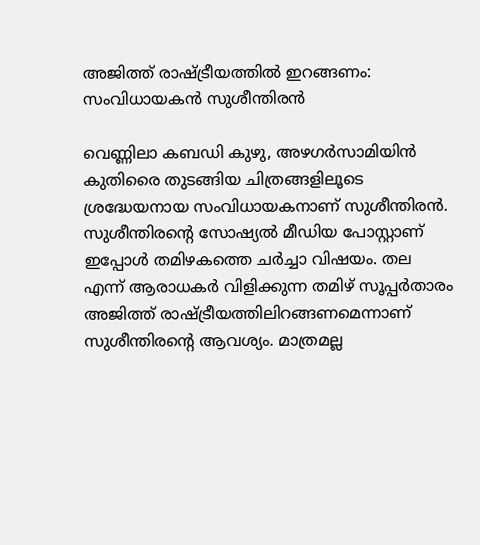അജിത്ത് രാഷ്ട്രീയത്തിൽ ഇറങ്ങണം: സംവിധായകൻ സുശീന്തിരൻ

വെണ്ണിലാ കബഡി കുഴു, അഴഗർസാമിയിൻ കുതിരൈ തുടങ്ങിയ ചിത്രങ്ങളിലൂടെ ശ്രദ്ധേയനായ സംവിധായകനാണ് സുശീന്തിരൻ. സുശീന്തിരന്‍റെ സോഷ്യൽ മീഡിയ പോസ്റ്റാണ് ഇപ്പോൾ തമിഴകത്തെ ചർച്ചാ വിഷയം. തല എന്ന് ആരാധകർ വിളിക്കുന്ന തമിഴ് സൂപ്പർതാരം അജിത്ത് രാഷ്ട്രീയത്തിലിറങ്ങണമെന്നാണ് സുശീന്തിരന്‍റെ ആവശ്യം. മാത്രമല്ല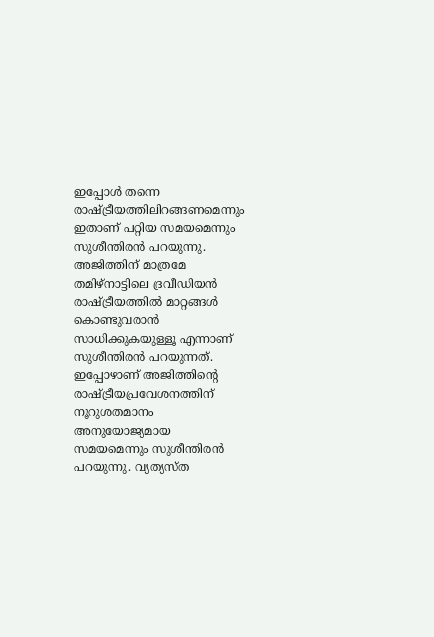ഇപ്പോൾ തന്നെ രാഷ്ട്രീയത്തിലിറങ്ങണമെന്നും ഇതാണ് പറ്റിയ സമയമെന്നും സുശീന്തിരൻ പറയുന്നു. അജിത്തിന് മാത്രമേ തമിഴ്നാട്ടിലെ ദ്രവീഡിയൻ രാഷ്‍ട്രീയത്തില്‍ മാറ്റങ്ങള്‍ കൊണ്ടുവരാൻ സാധിക്കുകയുള്ളൂ എന്നാണ് സുശീന്തിരൻ പറയുന്നത്. ഇപ്പോഴാണ് അജിത്തിന്‍റെ രാഷ്ട്രീയപ്രവേശനത്തിന് നൂറുശതമാനം അനുയോജ്യമായ സമയമെന്നും സുശീന്തിരൻ പറയുന്നു. വ്യത്യസ്ത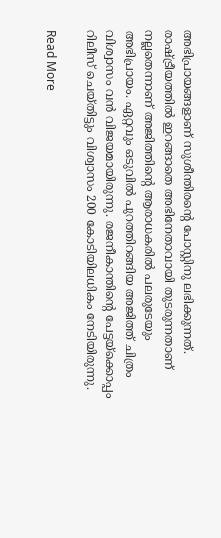അഭിപ്രായങ്ങളാണ് സുശീന്തിരന്‍റെ പോസ്റ്റിനു ലഭിക്കുന്നത്. രാഷ്ട്രീയത്തിൽ ഇറങ്ങാതെ അഭിനേതാവായി തുടരുന്നതാണ് നല്ലതെന്നാണ് അജിത്തിന്‍റെ ആരാധകരിൽ പലരുടേയും അഭിപ്രായം. ഏറ്റവും ഒടുവിൽ പുറത്തിറങ്ങിയ അജിത്ത് ചിത്രം വിശ്വാസം വൻ വിജയമായിരുന്നു. രജനീകാന്തിന്‍റെ പേട്ടയ്ക്കൊപ്പം റിലീസ് ചെയ്തിട്ടും വിശ്വാസം 200 കോടിയിലധികം നേടിയിരുന്നു.

Read More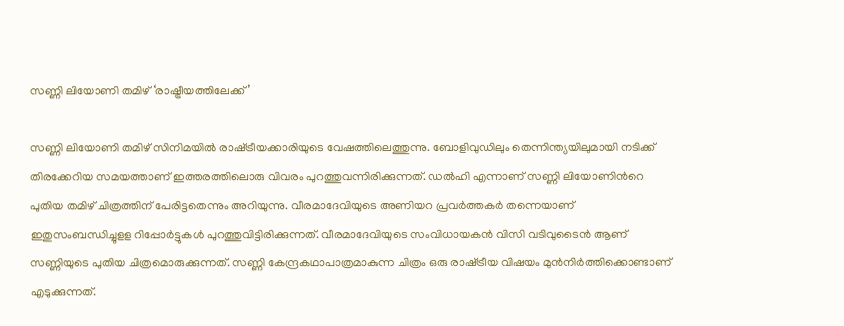സണ്ണി ലിയോണി തമിഴ് ‘രാഷ്ട്രീയത്തിലേക്ക്’

സണ്ണി ലിയോണി തമിഴ് സിനിമയിൽ രാഷ്‌ട്രീയക്കാരിയുടെ വേഷത്തിലെത്തുന്നു. ബോളിവുഡിലും തെന്നിന്ത്യയിലുമായി നടിക്ക് തിരക്കേറിയ സമയത്താണ് ഇത്തരത്തിലൊരു വിവരം പുറത്തുവന്നിരിക്കുന്നത്. ഡല്‍ഹി എന്നാണ് സണ്ണി ലിയോണിന്‍റെ പുതിയ തമിഴ് ചിത്രത്തിന് പേരിട്ടതെന്നും അറിയുന്നു. വീരമാദേവിയുടെ അണിയറ പ്രവര്‍ത്തകര്‍ തന്നെയാണ് ഇതുസംബന്ധിച്ചുളള റിപ്പോര്‍ട്ടുകള്‍ പുറത്തുവിട്ടിരിക്കുന്നത്. വീരമാദേവിയുടെ സംവിധായകന്‍ വിസി വടിവുടൈന്‍ ആണ് സണ്ണിയുടെ പുതിയ ചിത്രമൊരുക്കുന്നത്. സണ്ണി കേന്ദ്രകഥാപാത്രമാകുന്ന ചിത്രം ഒരു രാഷ‌്‌ട്രീയ വിഷയം മുന്‍നിര്‍ത്തിക്കൊണ്ടാണ് എടുക്കുന്നത്.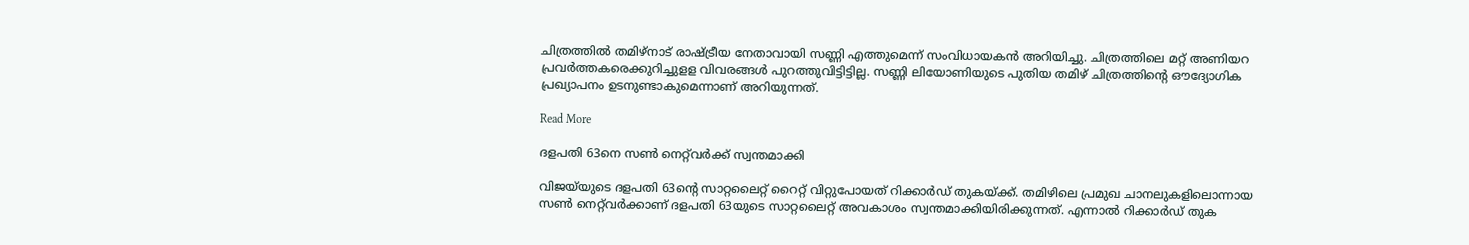ചിത്രത്തില്‍ തമിഴ്‌നാട് രാഷ്ട്രീയ നേതാവായി സണ്ണി എത്തുമെന്ന് സംവിധായകന്‍ അറിയിച്ചു. ചിത്രത്തിലെ മറ്റ് അണിയറ പ്രവര്‍ത്തകരെക്കുറിച്ചുളള വിവരങ്ങള്‍ പുറത്തുവിട്ടിട്ടില്ല. സണ്ണി ലിയോണിയുടെ പുതിയ തമിഴ് ചിത്രത്തിന്‍റെ ഔദ്യോഗിക പ്രഖ്യാപനം ഉടനുണ്ടാകുമെന്നാണ് അറിയുന്നത്.

Read More

ദളപതി 63നെ സൺ നെറ്റ്‌വർക്ക് സ്വന്തമാക്കി

വിജയ്‌യുടെ ദളപതി 63ന്‍റെ സാറ്റലൈറ്റ് റൈറ്റ് വിറ്റുപോയത് റിക്കാർഡ് തുകയ്ക്ക്. തമിഴിലെ പ്രമുഖ ചാനലുകളിലൊന്നായ സണ്‍ നെറ്റ്‌വർക്കാണ് ദളപതി 63യുടെ സാറ്റലൈറ്റ് അവകാശം സ്വന്തമാക്കിയിരിക്കുന്നത്. എന്നാൽ റിക്കാർഡ് തുക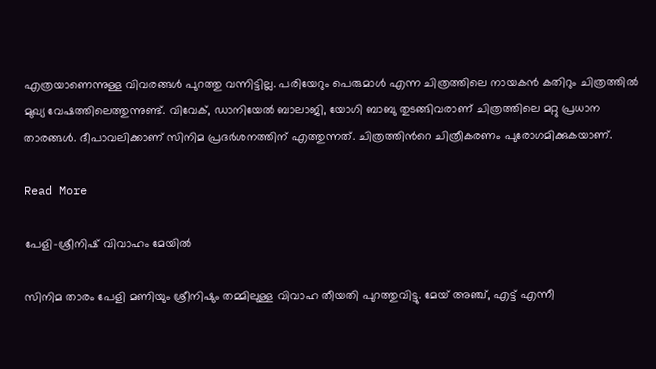എത്രയാണെന്നുള്ള വിവരങ്ങൾ‌ പുറത്തു വന്നിട്ടില്ല. പരിയേറും പെരുമാൾ എന്ന ചിത്രത്തിലെ നായകൻ കതിറും ചിത്രത്തില്‍ മുഖ്യ വേഷത്തിലെത്തുന്നുണ്ട്. വിവേക്, ഡാനിയേല്‍ ബാലാജി, യോഗി ബാബു തുടങ്ങിവരാണ് ചിത്രത്തിലെ മറ്റു പ്രധാന താരങ്ങള്‍. ദീപാവലിക്കാണ് സിനിമ പ്രദര്‍ശനത്തിന് എത്തുന്നത്. ചിത്രത്തിന്‍റെ ചിത്രീകരണം പുരോഗമിക്കുകയാണ്.

Read More

പേളി-ശ്രീനിഷ് വിവാഹം മേയിൽ

സിനിമ താരം പേളി മണിയും ശ്രീനിഷും തമ്മിലുള്ള വിവാഹ തീയതി പുറത്തുവിട്ടു. മേയ് അഞ്ച്, എട്ട് എന്നീ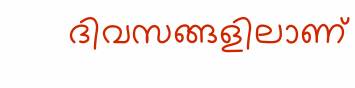ദിവസങ്ങളിലാണ്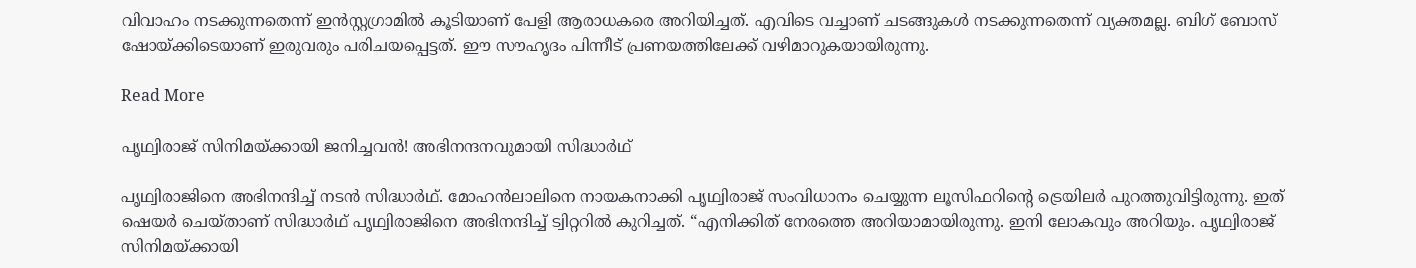വിവാഹം നടക്കുന്നതെന്ന് ഇൻസ്റ്റഗ്രാമിൽ കൂടിയാണ് പേളി ആരാധകരെ അറിയിച്ചത്. എവിടെ വച്ചാണ് ചടങ്ങുകൾ നടക്കുന്നതെന്ന് വ്യക്തമല്ല. ബിഗ് ബോസ് ഷോയ്ക്കിടെയാണ് ഇരുവരും പരിചയപ്പെട്ടത്. ഈ സൗഹൃദം പിന്നീട് പ്രണയത്തിലേക്ക് വഴിമാറുകയായിരുന്നു.

Read More

പൃഥ്വിരാജ് സിനിമയ്ക്കായി ജനിച്ചവൻ! അഭിനന്ദനവുമായി സിദ്ധാർഥ്

പൃഥ്വിരാജിനെ അഭിനന്ദിച്ച് നടൻ സിദ്ധാർഥ്. മോഹൻലാലിനെ നായകനാക്കി പൃഥ്വിരാജ് സംവിധാനം ചെയ്യുന്ന ലൂസിഫറിന്‍റെ ട്രെയിലർ പുറത്തുവിട്ടിരുന്നു. ഇത് ഷെയർ ചെയ്താണ് സിദ്ധാർഥ് പൃഥ്വിരാജിനെ അഭിനന്ദിച്ച് ട്വിറ്ററിൽ കുറിച്ചത്. “എനിക്കിത് നേരത്തെ അറിയാമായിരുന്നു. ഇനി ലോകവും അറിയും. പൃഥ്വിരാജ് സിനിമയ്ക്കായി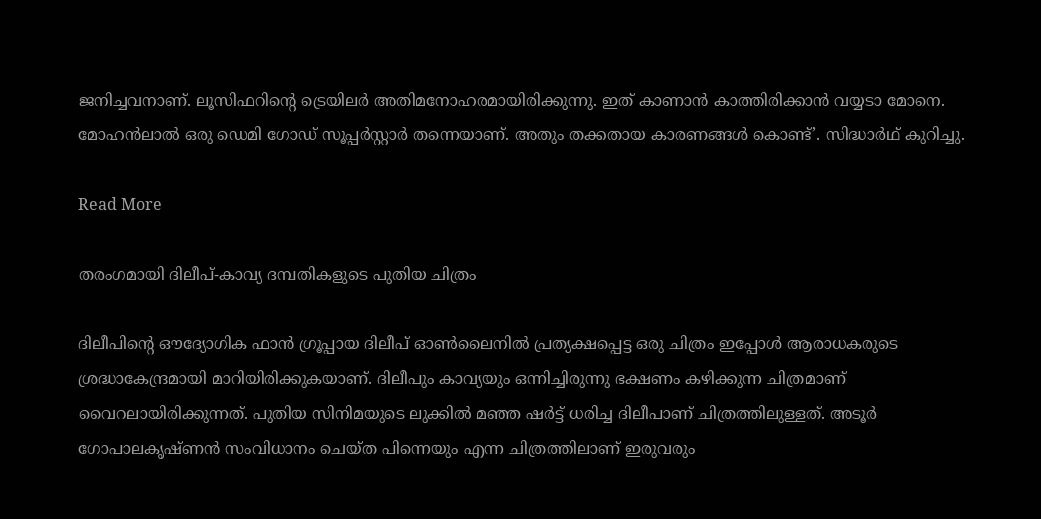ജനിച്ചവനാണ്. ലൂസിഫറിന്‍റെ ട്രെയിലർ അതിമനോഹരമായിരിക്കുന്നു. ഇത് കാണാൻ കാത്തിരിക്കാൻ വയ്യടാ മോനെ. മോഹൻലാൽ ഒരു ഡെമി ഗോഡ് സൂപ്പർസ്റ്റാർ തന്നെയാണ്. അതും തക്കതായ കാരണങ്ങൾ കൊണ്ട്’. സിദ്ധാർഥ് കുറിച്ചു.

Read More

തരംഗമായി ദിലീപ്-കാവ്യ ദമ്പതികളുടെ പുതിയ ചിത്രം

ദിലീപിന്‍റെ ഔദ്യോഗിക ഫാൻ ഗ്രൂപ്പായ ദിലീപ് ഓൺലൈനിൽ പ്രത്യക്ഷപ്പെട്ട ഒരു ചിത്രം ഇപ്പോൾ ആരാധകരുടെ ശ്രദ്ധാകേന്ദ്രമായി മാറിയിരിക്കുകയാണ്. ദിലീപും കാവ്യയും ഒന്നിച്ചിരുന്നു ഭക്ഷണം കഴിക്കുന്ന ചിത്രമാണ് വൈറലായിരിക്കുന്നത്. പുതിയ സിനിമയുടെ ലുക്കിൽ മഞ്ഞ ഷർട്ട് ധരിച്ച ദിലീപാണ് ചിത്രത്തിലുള്ളത്. അടൂർ ഗോപാലകൃഷ്ണൻ സംവിധാനം ചെയ്ത പിന്നെയും എന്ന ചിത്രത്തിലാണ് ഇരുവരും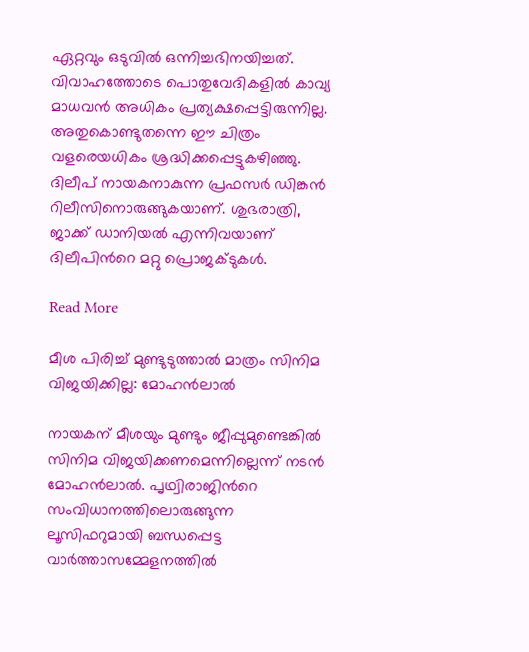ഏറ്റവും ഒടുവിൽ ഒന്നിച്ചഭിനയിച്ചത്. വിവാഹത്തോടെ പൊതുവേദികളിൽ കാവ്യ മാധവൻ അധികം പ്രത്യക്ഷപ്പെട്ടിരുന്നില്ല. അതുകൊണ്ടുതന്നെ ഈ ചിത്രം വളരെയധികം ശ്രദ്ധിക്കപ്പെട്ടുകഴിഞ്ഞു. ദിലീപ് നായകനാകുന്ന പ്രഫസർ ഡിങ്കൻ റിലീസിനൊരുങ്ങുകയാണ്. ശുഭരാത്രി, ജാക്ക് ഡാനിയൽ എന്നിവയാണ് ദിലീപിന്‍റെ മറ്റു പ്രൊജക്ടുകൾ.

Read More

മീശ പിരിച്ച് മുണ്ടുടുത്താൽ മാത്രം സിനിമ വിജയിക്കില്ല: മോഹൻലാൽ

നായകന് മീശയും മുണ്ടും ജീപ്പുമുണ്ടെങ്കിൽ സിനിമ വിജയിക്കണമെന്നില്ലെന്ന് നടൻ മോഹൻലാൽ. പൃഥ്വിരാജിന്‍റെ സംവിധാനത്തിലൊരുങ്ങുന്ന ലൂസിഫറുമായി ബന്ധപ്പെട്ട വാർത്താസമ്മേളനത്തിൽ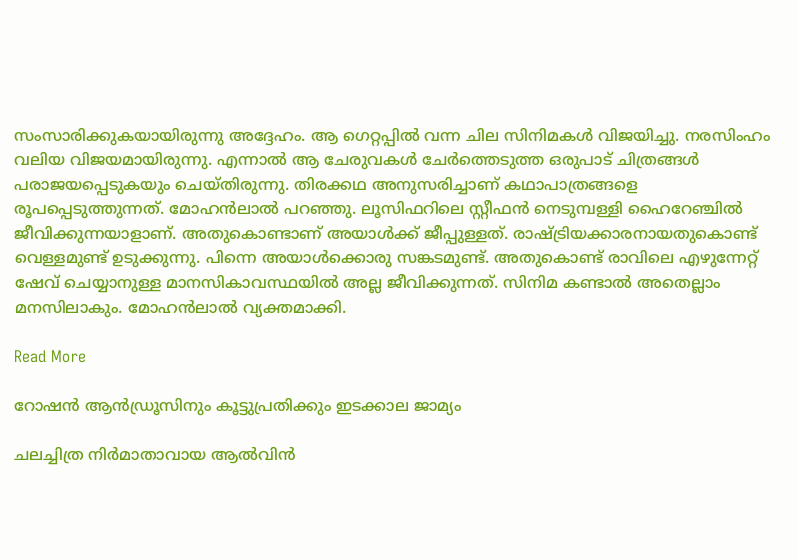സംസാരിക്കുകയായിരുന്നു അദ്ദേഹം. ആ ഗെറ്റപ്പിൽ വന്ന ചില സിനിമകൾ വിജയിച്ചു. നരസിംഹം വലിയ വിജയമായിരുന്നു. എന്നാൽ ആ ചേരുവകൾ ചേർത്തെടുത്ത ഒരുപാട് ചിത്രങ്ങൾ പരാജയപ്പെടുകയും ചെയ്തിരുന്നു. തിരക്കഥ അനുസരിച്ചാണ് കഥാപാത്രങ്ങളെ രൂപപ്പെടുത്തുന്നത്. മോഹൻലാൽ പറഞ്ഞു. ലൂസിഫറിലെ സ്റ്റീഫൻ നെടുമ്പള്ളി ഹൈറേഞ്ചിൽ ജീവിക്കുന്നയാളാണ്. അതുകൊണ്ടാണ് അയാൾക്ക് ജീപ്പുള്ളത്. രാഷ്ട്രിയക്കാരനായതുകൊണ്ട് വെള്ളമുണ്ട് ഉടുക്കുന്നു. പിന്നെ അയാൾക്കൊരു സങ്കടമുണ്ട്. അതുകൊണ്ട് രാവിലെ എഴുന്നേറ്റ് ഷേവ് ചെയ്യാനുള്ള മാനസികാവസ്ഥയിൽ അല്ല ജീവിക്കുന്നത്. സിനിമ കണ്ടാൽ അതെല്ലാം മനസിലാകും. മോഹൻലാൽ വ്യക്തമാക്കി.

Read More

റോഷൻ ആൻഡ്രൂസിനും കൂട്ടുപ്രതിക്കും ഇടക്കാല ജാമ്യം

ചലച്ചിത്ര നിർമാതാവായ ആൽവിൻ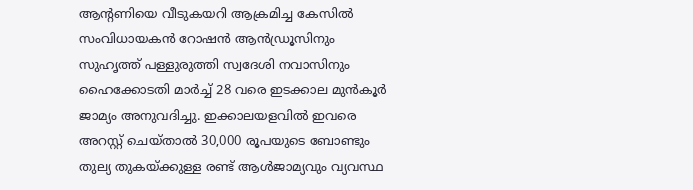ആന്‍റണിയെ വീടുകയറി ആക്രമിച്ച കേസിൽ സംവിധായകൻ റോഷൻ ആൻഡ്രൂസിനും സുഹൃത്ത് പള്ളുരുത്തി സ്വദേശി നവാസിനും ഹൈക്കോടതി മാർച്ച് 28 വരെ ഇടക്കാല മുൻകൂർ ജാമ്യം അനുവദിച്ചു. ഇക്കാലയളവിൽ ഇവരെ അറസ്റ്റ് ചെയ്താൽ 30,000 രൂപയുടെ ബോണ്ടും തുല്യ തുകയ്ക്കുള്ള രണ്ട് ആൾജാമ്യവും വ്യവസ്ഥ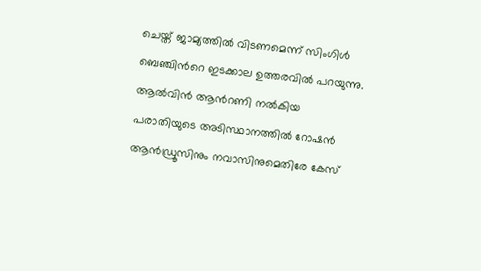ചെയ്ത് ജാമ്യത്തിൽ വിടണമെന്ന് സിംഗിൾ ബെഞ്ചിന്‍റെ ഇടക്കാല ഉത്തരവിൽ പറയുന്നു. ആൽവിൻ ആന്‍റണി നൽകിയ പരാതിയുടെ അടിസ്ഥാനത്തിൽ റോഷൻ ആൻഡ്രൂസിനും നവാസിനുമെതിരേ കേസ്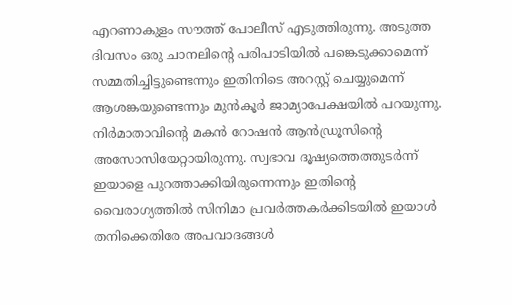എറണാകുളം സൗത്ത് പോലീസ് എടുത്തിരുന്നു. അടുത്ത ദിവസം ഒരു ചാനലിന്‍റെ പരിപാടിയിൽ പങ്കെടുക്കാമെന്ന് സമ്മതിച്ചിട്ടുണ്ടെന്നും ഇതിനിടെ അറസ്റ്റ് ചെയ്യുമെന്ന് ആശങ്കയുണ്ടെന്നും മുൻകൂർ ജാമ്യാപേക്ഷയിൽ പറയുന്നു. നിർമാതാവിന്‍റെ മകൻ റോഷൻ ആൻഡ്രൂസിന്‍റെ അസോസിയേറ്റായിരുന്നു. സ്വഭാവ ദൂഷ്യത്തെത്തുടർന്ന് ഇയാളെ പുറത്താക്കിയിരുന്നെന്നും ഇതിന്‍റെ വൈരാഗ്യത്തിൽ സിനിമാ പ്രവർത്തകർക്കിടയിൽ ഇയാൾ തനിക്കെതിരേ അപവാദങ്ങൾ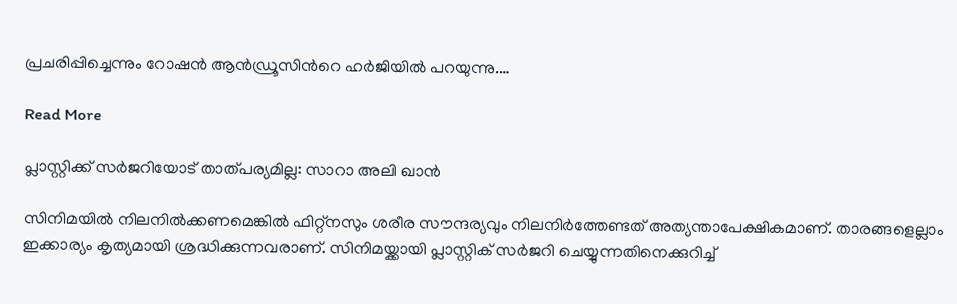പ്രചരിപ്പിച്ചെന്നും റോഷൻ ആൻഡ്രൂസിന്‍റെ ഹർജിയിൽ പറയുന്നു.…

Read More

പ്ലാസ്റ്റിക്ക് സർജറിയോട് താത്പര്യമില്ല: സാറാ അലി ഖാൻ

സിനിമയില്‍ നിലനില്‍ക്കണമെങ്കില്‍ ഫിറ്റ്‌നസും ശരീര സൗന്ദര്യവും നിലനിര്‍ത്തേണ്ടത് അത്യന്താപേക്ഷികമാണ്. താരങ്ങളെല്ലാം ഇക്കാര്യം കൃത്യമായി ശ്രദ്ധിക്കുന്നവരാണ്. സിനിമയ്ക്കായി പ്ലാസ്റ്റിക് സര്‍ജറി ചെയ്യുന്നതിനെക്കുറിച്ച്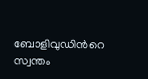ബോളിവുഡിന്‍റെ സ്വന്തം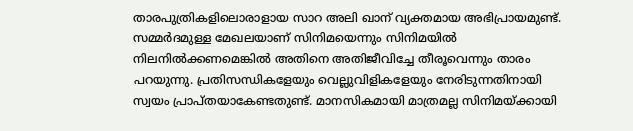താരപുത്രികളിലൊരാളായ സാറ അലി ഖാന് വ്യക്തമായ അഭിപ്രായമുണ്ട്. സമ്മര്‍ദമുള്ള മേഖലയാണ് സിനിമയെന്നും സിനിമയില്‍ നിലനില്‍ക്കണമെങ്കില്‍ അതിനെ അതിജീവിച്ചേ തീരൂവെന്നും താരം പറയുന്നു. പ്രതിസന്ധികളേയും വെല്ലുവിളികളേയും നേരിടുന്നതിനായി സ്വയം പ്രാപ്തയാകേണ്ടതുണ്ട്. മാനസികമായി മാത്രമല്ല സിനിമയ്ക്കായി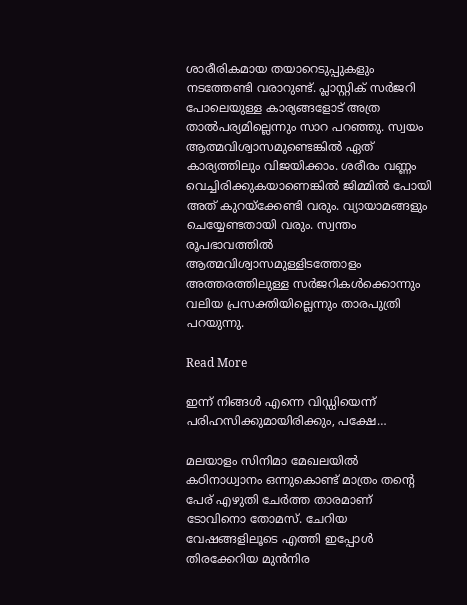ശാരീരികമായ തയാറെടുപ്പുകളും നടത്തേണ്ടി വരാറുണ്ട്. പ്ലാസ്റ്റിക് സര്‍ജറി പോലെയുള്ള കാര്യങ്ങളോട് അത്ര താല്‍പര്യമില്ലെന്നും സാറ പറഞ്ഞു. സ്വയം ആത്മവിശ്വാസമുണ്ടെങ്കില്‍ ഏത് കാര്യത്തിലും വിജയിക്കാം. ശരീരം വണ്ണം വെച്ചിരിക്കുകയാണെങ്കില്‍ ജിമ്മില്‍ പോയി അത് കുറയ്‌ക്കേണ്ടി വരും. വ്യായാമങ്ങളും ചെയ്യേണ്ടതായി വരും. സ്വന്തം രൂപഭാവത്തില്‍ ആത്മവിശ്വാസമുള്ളിടത്തോളം അത്തരത്തിലുള്ള സര്‍ജറികള്‍ക്കൊന്നും വലിയ പ്രസക്തിയില്ലെന്നും താരപുത്രി പറയുന്നു.

Read More

ഇന്ന് നിങ്ങൾ എന്നെ വിഡ്ഡിയെന്ന് പരിഹസിക്കുമായിരിക്കും, പക്ഷേ…

മലയാളം സിനിമാ മേഖലയിൽ കഠിനാധ്വാനം ഒന്നുകൊണ്ട് മാത്രം തന്‍റെ പേര് എഴുതി ചേർത്ത താരമാണ് ടോവിനൊ തോമസ്. ചേറിയ വേഷങ്ങളിലൂടെ എത്തി ഇപ്പോൾ തിരക്കേറിയ മുൻനിര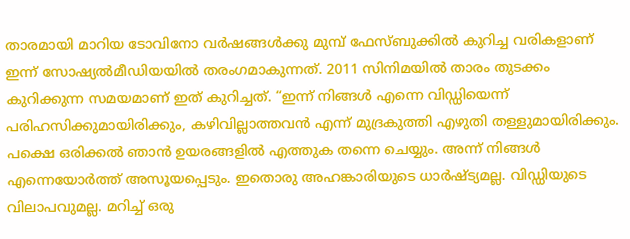താരമായി മാറിയ ടോവിനോ വർഷങ്ങൾക്കു മുമ്പ് ഫേസ്ബുക്കിൽ കുറിച്ച വരികളാണ് ഇന്ന് സോഷ്യൽമീഡിയയിൽ തരംഗമാകുന്നത്. 2011 സിനിമയിൽ താരം തുടക്കം കുറിക്കുന്ന സമയമാണ് ഇത് കുറിച്ചത്. “ഇന്ന് നിങ്ങൾ എന്നെ വിഡ്ഡിയെന്ന് പരിഹസിക്കുമായിരിക്കും, കഴിവില്ലാത്തവൻ എന്ന് മുദ്രകുത്തി എഴുതി തള്ളുമായിരിക്കും. പക്ഷെ ഒരിക്കൽ ഞാൻ ഉയരങ്ങളിൽ എത്തുക തന്നെ ചെയ്യും. അന്ന് നിങ്ങൾ എന്നെയോർത്ത് അസൂയപ്പെടും. ഇതൊരു അഹങ്കാരിയുടെ ധാർഷ്ട്യമല്ല. വിഡ്ഡിയുടെ വിലാപവുമല്ല. മറിച്ച് ഒരു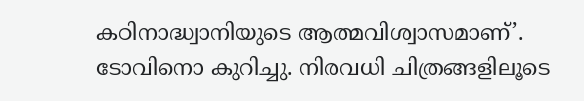കഠിനാദ്ധ്വാനിയുടെ ആത്മവിശ്വാസമാണ്’. ടോവിനൊ കുറിച്ചു. നിരവധി ചിത്രങ്ങളിലൂടെ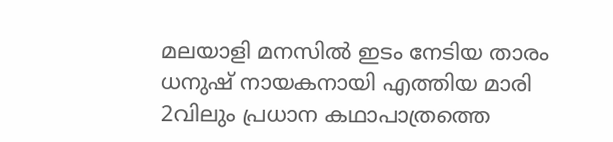മലയാളി മനസിൽ ഇടം നേടിയ താരം ധനുഷ് നായകനായി എത്തിയ മാരി 2വിലും പ്രധാന കഥാപാത്രത്തെ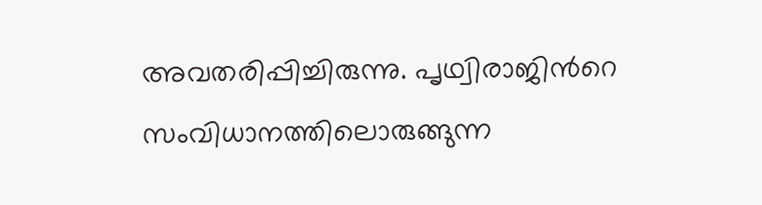അവതരിപ്പിച്ചിരുന്നു. പൃഥ്വിരാജിന്‍റെ സംവിധാനത്തിലൊരുങ്ങുന്ന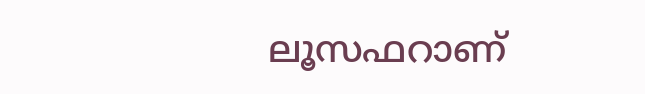ലൂസഫറാണ്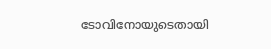ടോവിനോയുടെതായി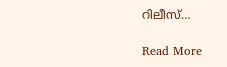റിലീസ്…

Read More